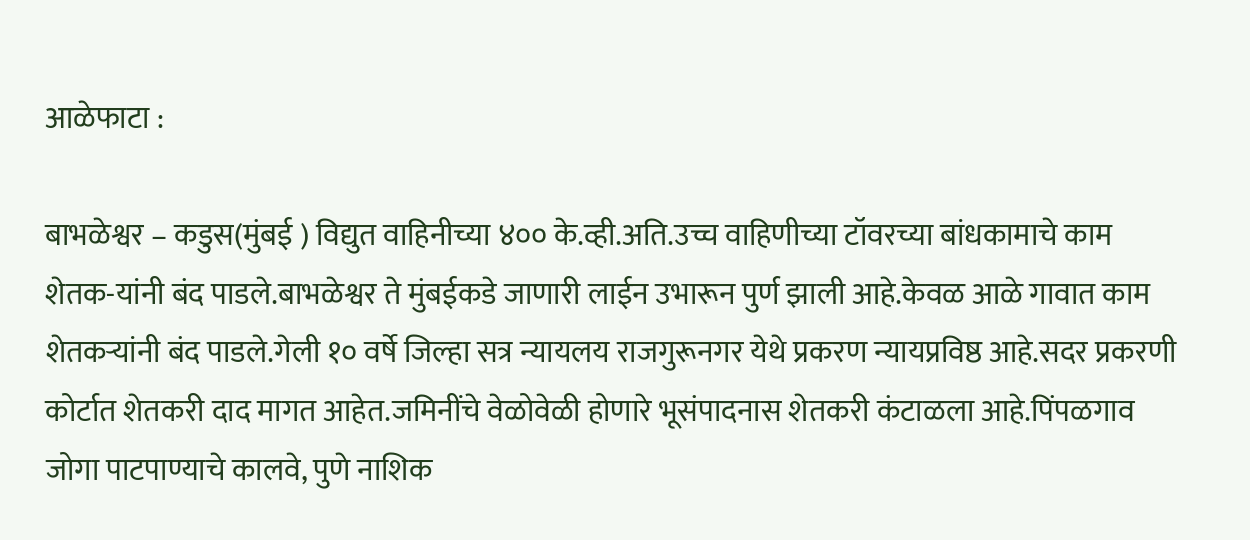आळेफाटा :

बाभळेश्वर – कडुस(मुंबई ) विद्युत वाहिनीच्या ४०० के.व्ही.अति.उच्च वाहिणीच्या टॉवरच्या बांधकामाचे काम शेतक-यांनी बंद पाडले.बाभळेश्वर ते मुंबईकडे जाणारी लाईन उभारून पुर्ण झाली आहे.केवळ आळे गावात काम शेतकऱ्यांनी बंद पाडले.गेली १० वर्षे जिल्हा सत्र न्यायलय राजगुरूनगर येथे प्रकरण न्यायप्रविष्ठ आहे.सदर प्रकरणी कोर्टात शेतकरी दाद मागत आहेत.जमिनींचे वेळोवेळी होणारे भूसंपादनास शेतकरी कंटाळला आहे.पिंपळगाव जोगा पाटपाण्याचे कालवे, पुणे नाशिक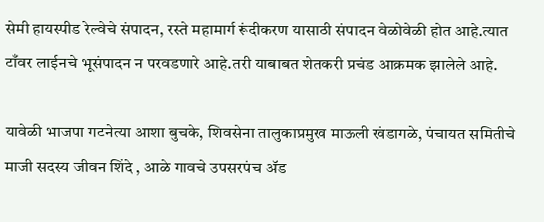सेमी हायस्पीड रेल्वेचे संपादन, रस्ते महामार्ग रूंदीकरण यासाठी संपादन वेळोवेळी होत आहे.त्यात टाँवर लाईनचे भूसंपादन न परवडणारे आहे.तरी याबाबत शेतकरी प्रचंड आक्रमक झालेले आहे.

यावेळी भाजपा गटनेत्या आशा बुचके, शिवसेना तालुकाप्रमुख माऊली खंडागळे, पंचायत समितीचे माजी सदस्य जीवन शिंदे , आळे गावचे उपसरपंच ॲड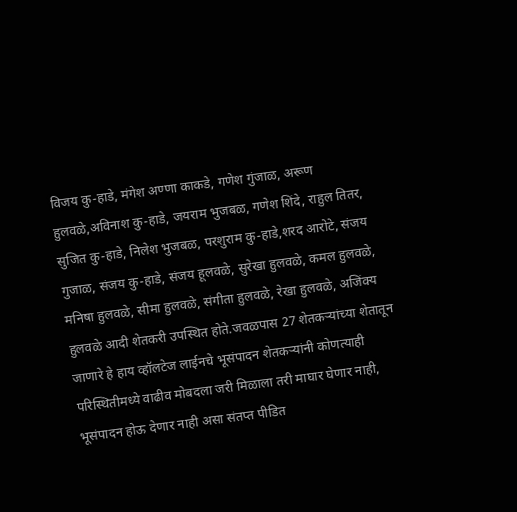विजय कु-हाडे, मंगेश अण्णा काकडे, गणेश गुंजाळ, अरूण हुलवळे,अविनाश कु-हाडे, जयराम भुजबळ, गणेश शिंदे, राहुल तितर, सुजित कु-हाडे, निलेश भुजबळ, परशुराम कु-हाडे,शरद आरोटे, संजय गुजाळ, संजय कु-हाडे, संजय हूलवळे, सुरेखा हुलवळे, कमल हुलवळे, मनिषा हुलवळे, सीमा हुलवळे, संगीता हुलवळे, रेखा हुलवळे, अजिंक्य हुलवळे आदी शेतकरी उपस्थित होते.जवळपास 27 शेतकऱ्यांच्या शेतातून जाणारे हे हाय व्हॉलटेज लाईनचे भूसंपादन शेतकऱ्यांनी कोणत्याही परिस्थितीमध्ये वाढीव मोबदला जरी मिळाला तरी माघार घेणार नाही, भूसंपादन होऊ देणार नाही असा संतप्त पीडित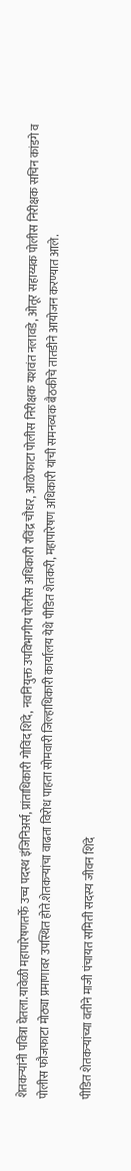शेतकऱ्यांनी पवित्रा घेतला.यावेळी महापारेषणतर्फे उच्च पदस्थ इंजिनिअर्स, प्रांताधिकारी गोविंद शिंदे, नवनियुक्त उपविभागीय पोलीस अधिकारी रविंद्र चौधर, आळेफाटा पोलीस निरीक्षक यशवंत नलावडे, ओतूर सहाय्यक पोलीस निरीक्षक सचिन कांडगे व पोलीस फौजफाटा मोठ्या प्रमाणावर उपस्थित होते.शेतकऱ्यांचा वाढता विरोध पाहता सोमवारी जिल्हाधिकारी कार्यालय येथे पीडित शेतकरी, महापारेषण अधिकारी यांची समनव्यक बैठकीचे तातडीने आयोजन करण्यात आले.

पीडित शेतकऱ्यांच्या वतीने माजी पंचायत समिती सदस्य जीवन शिंदे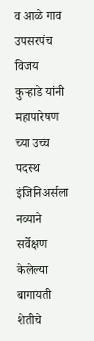व आळे गाव उपसरपंच विजय कुऱ्हाडे यांनी महापारेषण च्या उच्च पदस्थ इंजिनिअर्सला नव्याने सर्वेक्षण केलेल्या बागायती शेतीचे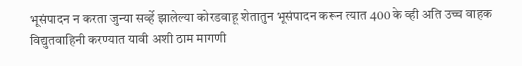भूसंपादन न करता जुन्या सर्व्हे झालेल्या कोरडवाहू शेतातुन भूसंपादन करून त्यात 400 के व्ही अति उच्च वाहक विद्युतवाहिनी करण्यात यावी अशी ठाम मागणी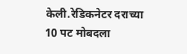केली.रेडिकनेटर दराच्या 10 पट मोबदला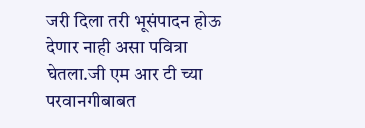जरी दिला तरी भूसंपादन होऊ देणार नाही असा पवित्रा घेतला.जी एम आर टी च्या परवानगीबाबत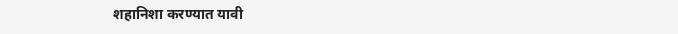शहानिशा करण्यात यावी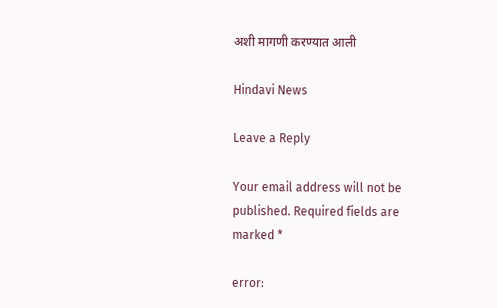अशी मागणी करण्यात आली

Hindavi News

Leave a Reply

Your email address will not be published. Required fields are marked *

error: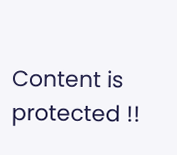Content is protected !!